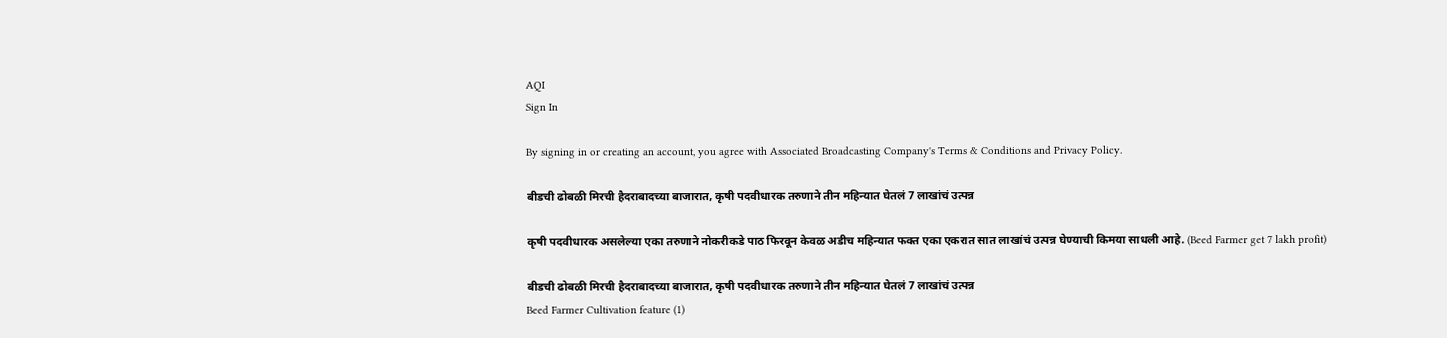AQI
Sign In

By signing in or creating an account, you agree with Associated Broadcasting Company's Terms & Conditions and Privacy Policy.

बीडची ढोबळी मिरची हैदराबादच्या बाजारात, कृषी पदवीधारक तरुणाने तीन महिन्यात घेतलं 7 लाखांचं उत्पन्न

कृषी पदवीधारक असलेल्या एका तरुणाने नोकरीकडे पाठ फिरवून केवळ अडीच महिन्यात फक्त एका एकरात सात लाखांचं उत्पन्न घेण्याची किमया साधली आहे. (Beed Farmer get 7 lakh profit)

बीडची ढोबळी मिरची हैदराबादच्या बाजारात, कृषी पदवीधारक तरुणाने तीन महिन्यात घेतलं 7 लाखांचं उत्पन्न
Beed Farmer Cultivation feature (1)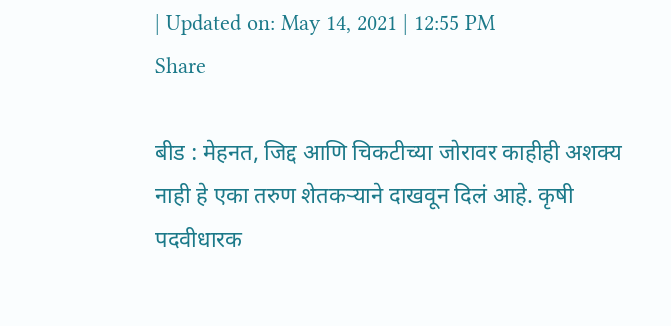| Updated on: May 14, 2021 | 12:55 PM
Share

बीड : मेहनत, जिद्द आणि चिकटीच्या जोरावर काहीही अशक्य नाही हे एका तरुण शेतकऱ्याने दाखवून दिलं आहे. कृषी पदवीधारक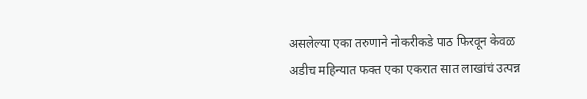असलेल्या एका तरुणाने नोकरीकडे पाठ फिरवून केवळ अडीच महिन्यात फक्त एका एकरात सात लाखांचं उत्पन्न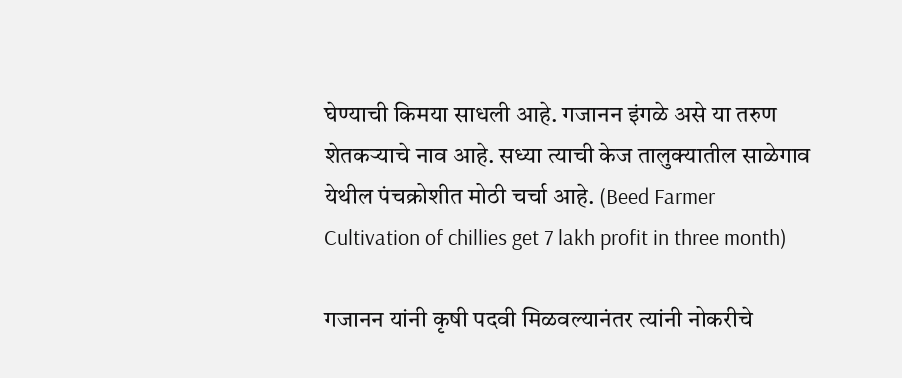घेण्याची किमया साधली आहे. गजानन इंगळे असे या तरुण शेतकऱ्याचे नाव आहे. सध्या त्याची केज तालुक्यातील साळेगाव येथील पंचक्रोशीत मोठी चर्चा आहे. (Beed Farmer Cultivation of chillies get 7 lakh profit in three month)

गजानन यांनी कृषी पदवी मिळवल्यानंतर त्यांनी नोकरीचे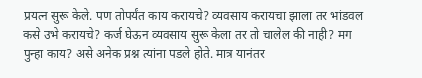प्रयत्न सुरू केले. पण तोपर्यंत काय करायचे? व्यवसाय करायचा झाला तर भांडवल कसे उभे करायचे? कर्ज घेऊन व्यवसाय सुरू केला तर तो चालेल की नाही? मग पुन्हा काय? असे अनेक प्रश्न त्यांना पडले होते. मात्र यानंतर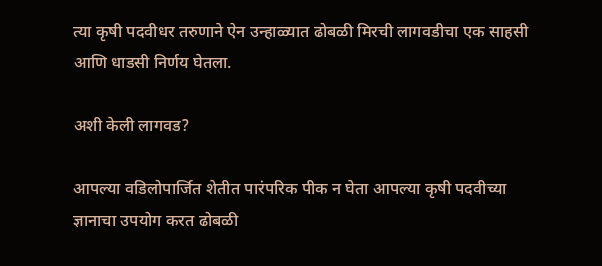त्या कृषी पदवीधर तरुणाने ऐन उन्हाळ्यात ढोबळी मिरची लागवडीचा एक साहसी आणि धाडसी निर्णय घेतला.

अशी केली लागवड?

आपल्या वडिलोपार्जित शेतीत पारंपरिक पीक न घेता आपल्या कृषी पदवीच्या ज्ञानाचा उपयोग करत ढोबळी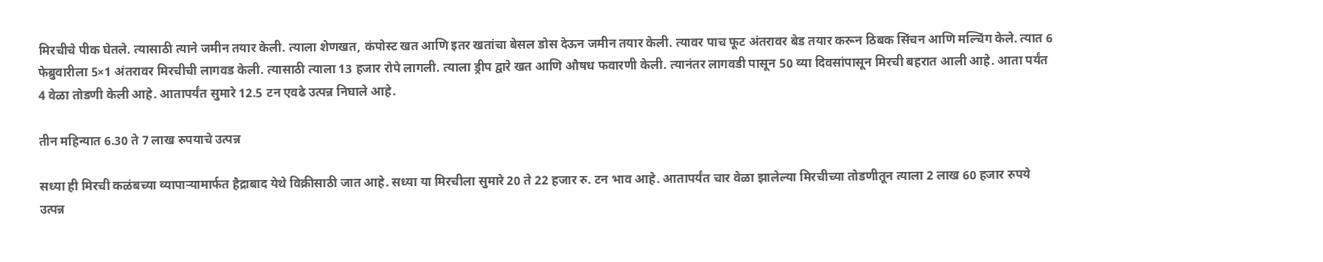मिरचीचे पीक घेतले. त्यासाठी त्याने जमीन तयार केली. त्याला शेणखत, कंपोस्ट खत आणि इतर खतांचा बेसल डोस देऊन जमीन तयार केली. त्यावर पाच फूट अंतरावर बेड तयार करून ठिबक सिंचन आणि मल्चिंग केले. त्यात 6 फेब्रुवारीला 5×1 अंतरावर मिरचीची लागवड केली. त्यासाठी त्याला 13 हजार रोपे लागली. त्याला ड्रीप द्वारे खत आणि औषध फवारणी केली. त्यानंतर लागवडी पासून 50 व्या दिवसांपासून मिरची बहरात आली आहे. आता पर्यंत 4 वेळा तोडणी केली आहे. आतापर्यंत सुमारे 12.5 टन एवढे उत्पन्न निघाले आहे.

तीन महिन्यात 6.30 ते 7 लाख रुपयाचे उत्पन्न

सध्या ही मिरची कळंबच्या व्यापाऱ्यामार्फत हैद्राबाद येथे विक्रीसाठी जात आहे. सध्या या मिरचीला सुमारे 20 ते 22 हजार रु. टन भाव आहे. आतापर्यंत चार वेळा झालेल्या मिरचीच्या तोडणीतून त्याला 2 लाख 60 हजार रुपये उत्पन्न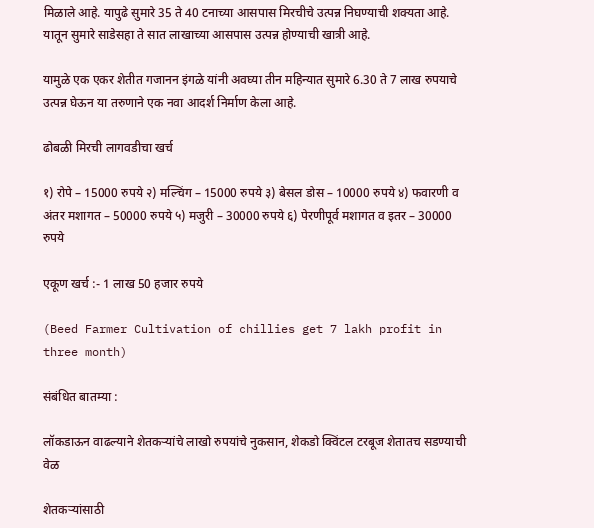मिळाले आहे. यापुढे सुमारे 35 ते 40 टनाच्या आसपास मिरचीचे उत्पन्न निघण्याची शक्यता आहे. यातून सुमारे साडेसहा ते सात लाखाच्या आसपास उत्पन्न होण्याची खात्री आहे.

यामुळे एक एकर शेतीत गजानन इंगळे यांनी अवघ्या तीन महिन्यात सुमारे 6.30 ते 7 लाख रुपयाचे उत्पन्न घेऊन या तरुणाने एक नवा आदर्श निर्माण केला आहे.

ढोबळी मिरची लागवडीचा खर्च

१) रोपे – 15000 रुपये २) मल्चिंग – 15000 रुपये ३) बेसल डोस – 10000 रुपये ४) फवारणी व अंतर मशागत – 50000 रुपये ५) मजुरी – 30000 रुपये ६) पेरणीपूर्व मशागत व इतर – 30000 रुपये

एकूण खर्च :- 1 लाख 50 हजार रुपये

(Beed Farmer Cultivation of chillies get 7 lakh profit in three month)

संबंधित बातम्या :

लॉकडाऊन वाढल्याने शेतकऱ्यांचे लाखो रुपयांचे नुकसान, शेकडो क्विंटल टरबूज शेतातच सडण्याची वेळ

शेतकऱ्यांसाठी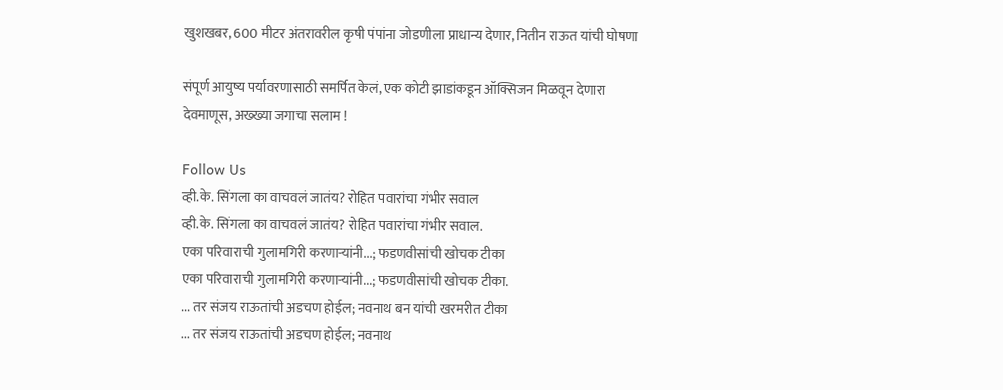खुशखबर, 600 मीटर अंतरावरील कृषी पंपांना जोडणीला प्राधान्य देणार, नितीन राऊत यांची घोषणा

संपूर्ण आयुष्य पर्यावरणासाठी समर्पित केलं, एक कोटी झाडांकडून ऑक्सिजन मिळवून देणारा देवमाणूस, अख्ख्या जगाचा सलाम !

Follow Us
व्ही.के. सिंगला का वाचवलं जातंय? रोहित पवारांचा गंभीर सवाल
व्ही.के. सिंगला का वाचवलं जातंय? रोहित पवारांचा गंभीर सवाल.
एका परिवाराची गुलामगिरी करणाऱ्यांनी...; फडणवीसांची खोचक टीका
एका परिवाराची गुलामगिरी करणाऱ्यांनी...; फडणवीसांची खोचक टीका.
... तर संजय राऊतांची अडचण होईल; नवनाथ बन यांची खरमरीत टीका
... तर संजय राऊतांची अडचण होईल; नवनाथ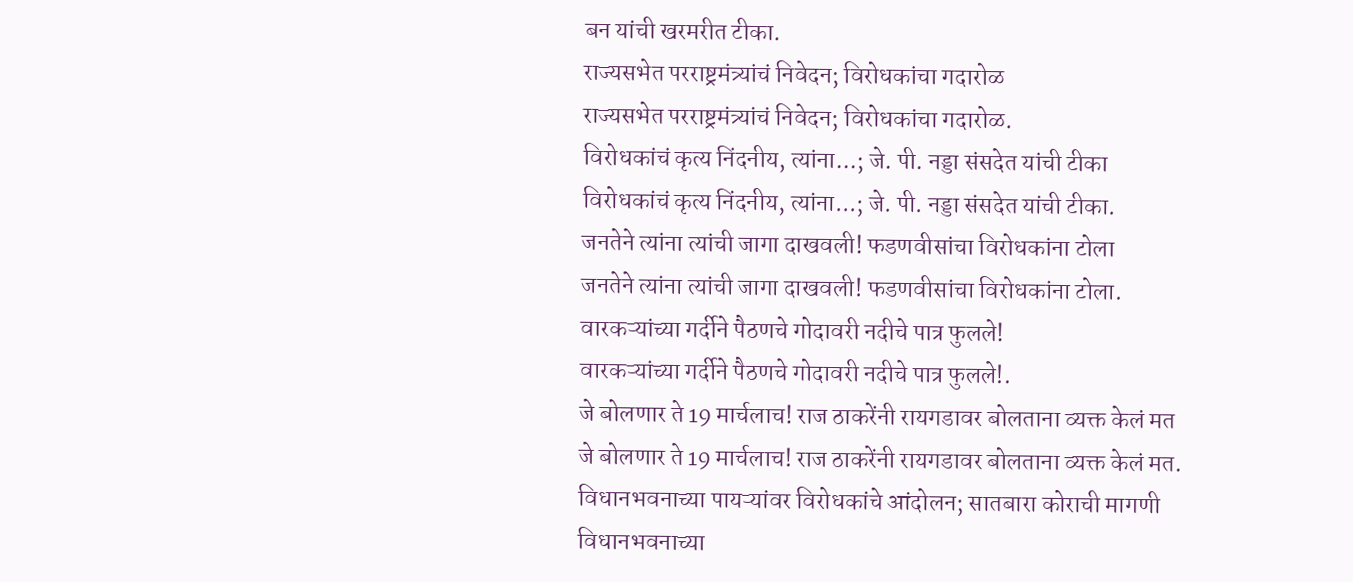बन यांची खरमरीत टीका.
राज्यसभेत परराष्ट्रमंत्र्यांचं निवेदन; विरोधकांचा गदारोळ
राज्यसभेत परराष्ट्रमंत्र्यांचं निवेदन; विरोधकांचा गदारोळ.
विरोधकांचं कृत्य निंदनीय, त्यांना...; जे. पी. नड्डा संसदेत यांची टीका
विरोधकांचं कृत्य निंदनीय, त्यांना...; जे. पी. नड्डा संसदेत यांची टीका.
जनतेने त्यांना त्यांची जागा दाखवली! फडणवीसांचा विरोधकांना टोला
जनतेने त्यांना त्यांची जागा दाखवली! फडणवीसांचा विरोधकांना टोला.
वारकऱ्यांच्या गर्दीने पैठणचे गोदावरी नदीचे पात्र फुलले!
वारकऱ्यांच्या गर्दीने पैठणचे गोदावरी नदीचे पात्र फुलले!.
जे बोलणार ते 19 मार्चलाच! राज ठाकरेंनी रायगडावर बोलताना व्यक्त केलं मत
जे बोलणार ते 19 मार्चलाच! राज ठाकरेंनी रायगडावर बोलताना व्यक्त केलं मत.
विधानभवनाच्या पायऱ्यांवर विरोधकांचे आंदोलन; सातबारा कोराची मागणी
विधानभवनाच्या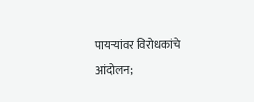पायऱ्यांवर विरोधकांचे आंदोलन;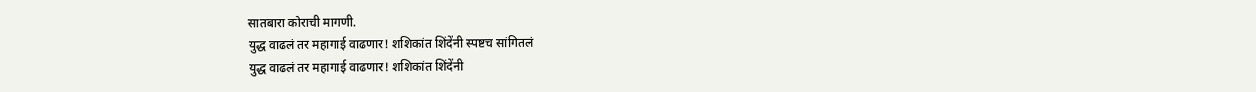सातबारा कोराची मागणी.
युद्ध वाढलं तर महागाई वाढणार! शशिकांत शिंदेंनी स्पष्टच सांगितलं
युद्ध वाढलं तर महागाई वाढणार! शशिकांत शिंदेंनी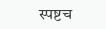स्पष्टच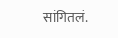सांगितलं.